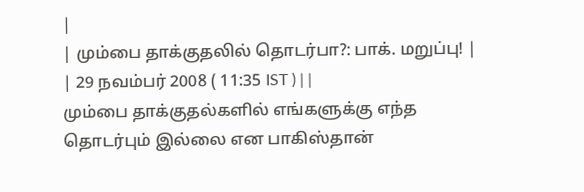|
| மும்பை தாக்குதலில் தொடர்பா?: பாக். மறுப்பு! |
| 29 நவம்பர் 2008 ( 11:35 IST ) | |
மும்பை தாக்குதல்களில் எங்களுக்கு எந்த தொடர்பும் இல்லை என பாகிஸ்தான்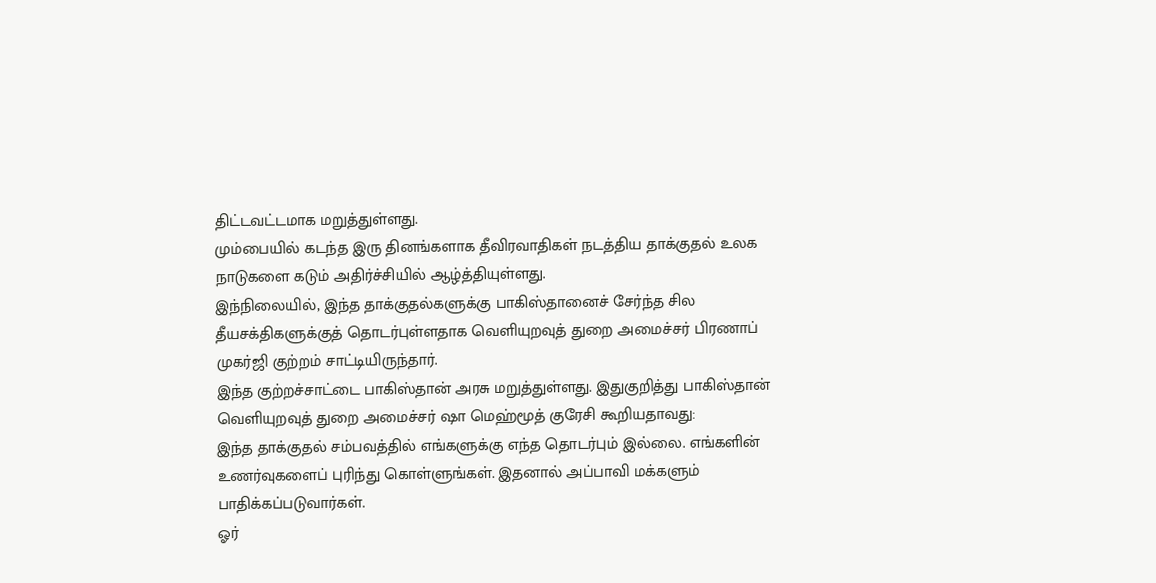திட்டவட்டமாக மறுத்துள்ளது.
மும்பையில் கடந்த இரு தினங்களாக தீவிரவாதிகள் நடத்திய தாக்குதல் உலக நாடுகளை கடும் அதிர்ச்சியில் ஆழ்த்தியுள்ளது.
இந்நிலையில், இந்த தாக்குதல்களுக்கு பாகிஸ்தானைச் சேர்ந்த சில தீயசக்திகளுக்குத் தொடர்புள்ளதாக வெளியுறவுத் துறை அமைச்சர் பிரணாப் முகர்ஜி குற்றம் சாட்டியிருந்தார்.
இந்த குற்றச்சாட்டை பாகிஸ்தான் அரசு மறுத்துள்ளது. இதுகுறித்து பாகிஸ்தான் வெளியுறவுத் துறை அமைச்சர் ஷா மெஹ்மூத் குரேசி கூறியதாவது:
இந்த தாக்குதல் சம்பவத்தில் எங்களுக்கு எந்த தொடர்பும் இல்லை. எங்களின் உணர்வுகளைப் புரிந்து கொள்ளுங்கள். இதனால் அப்பாவி மக்களும் பாதிக்கப்படுவார்கள்.
ஓர்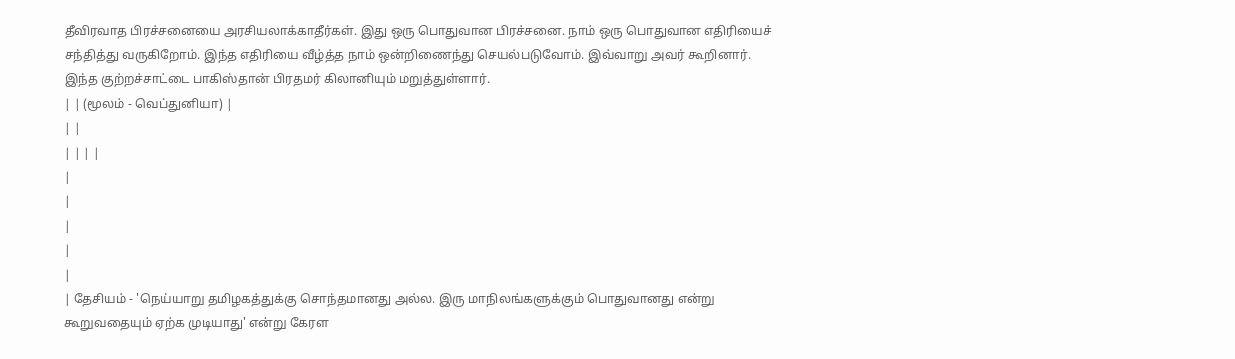தீவிரவாத பிரச்சனையை அரசியலாக்காதீர்கள். இது ஒரு பொதுவான பிரச்சனை. நாம் ஒரு பொதுவான எதிரியைச் சந்தித்து வருகிறோம். இந்த எதிரியை வீழ்த்த நாம் ஒன்றிணைந்து செயல்படுவோம். இவ்வாறு அவர் கூறினார்.
இந்த குற்றச்சாட்டை பாகிஸ்தான் பிரதமர் கிலானியும் மறுத்துள்ளார்.
| | (மூலம் - வெப்துனியா) |
| |
| | | |
|
|
|
|
|
| தேசியம் - 'நெய்யாறு தமிழகத்துக்கு சொந்தமானது அல்ல. இரு மாநிலங்களுக்கும் பொதுவானது என்று கூறுவதையும் ஏற்க முடியாது' என்று கேரள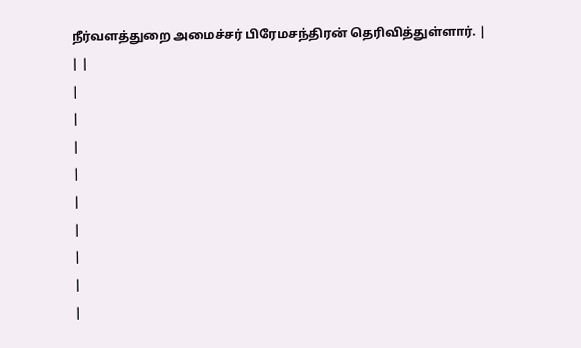நீர்வளத்துறை அமைச்சர் பிரேமசந்திரன் தெரிவித்துள்ளார். |
| |
|
|
|
|
|
|
|
|
|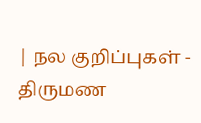| நல குறிப்புகள் - திருமண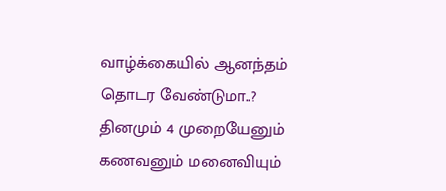வாழ்க்கையில் ஆனந்தம் தொடர வேண்டுமா..? தினமும் 4 முறையேனும் கணவனும் மனைவியும்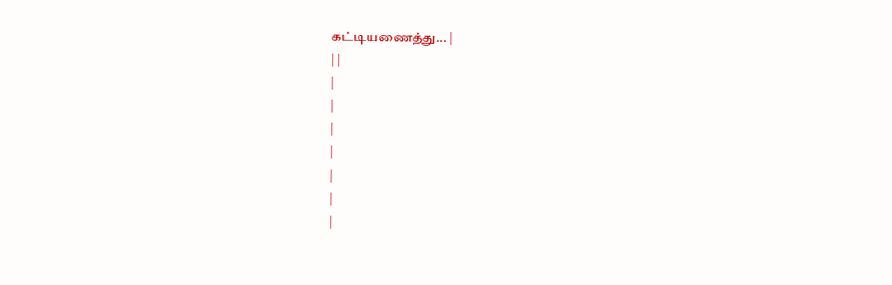கட்டியணைத்து... |
| |
|
|
|
|
|
|
|